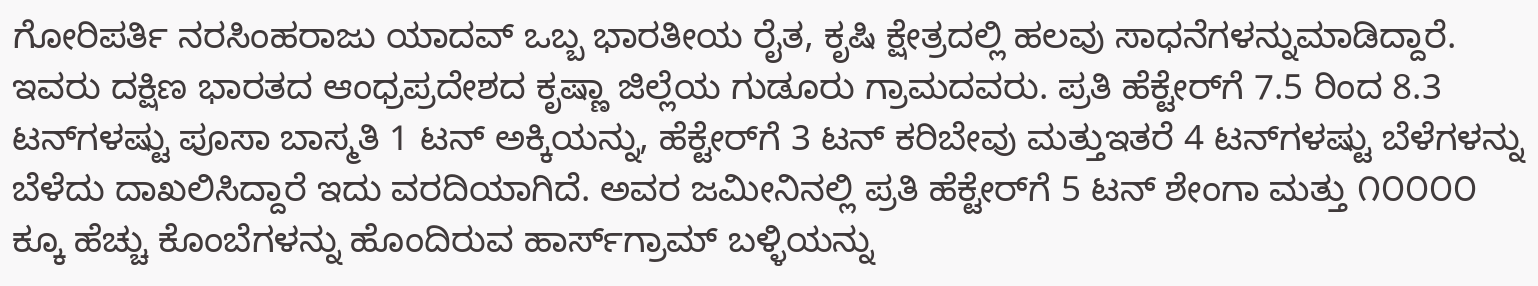ಗೋರಿಪರ್ತಿ ನರಸಿಂಹರಾಜು ಯಾದವ್ ಒಬ್ಬ ಭಾರತೀಯ ರೈತ, ಕೃಷಿ ಕ್ಷೇತ್ರದಲ್ಲಿ ಹಲವು ಸಾಧನೆಗಳನ್ನುಮಾಡಿದ್ದಾರೆ. ಇವರು ದಕ್ಷಿಣ ಭಾರತದ ಆಂಧ್ರಪ್ರದೇಶದ ಕೃಷ್ಣಾ ಜಿಲ್ಲೆಯ ಗುಡೂರು ಗ್ರಾಮದವರು. ಪ್ರತಿ ಹೆಕ್ಟೇರ್‌ಗೆ 7.5 ರಿಂದ 8.3 ಟನ್‌ಗಳಷ್ಟು ಪೂಸಾ ಬಾಸ್ಮತಿ 1 ಟನ್ ಅಕ್ಕಿಯನ್ನು, ಹೆಕ್ಟೇರ್‌ಗೆ 3 ಟನ್ ಕರಿಬೇವು ಮತ್ತುಇತರೆ 4 ಟನ್‌ಗಳಷ್ಟು ಬೆಳೆಗಳನ್ನು ಬೆಳೆದು ದಾಖಲಿಸಿದ್ದಾರೆ ಇದು ವರದಿಯಾಗಿದೆ. ಅವರ ಜಮೀನಿನಲ್ಲಿ ಪ್ರತಿ ಹೆಕ್ಟೇರ್‌ಗೆ 5 ಟನ್‌ ಶೇಂಗಾ ಮತ್ತು ೧೦೦೦೦ ಕ್ಕೂ ಹೆಚ್ಚು ಕೊಂಬೆಗಳನ್ನು ಹೊಂದಿರುವ ಹಾರ್ಸ್‌ಗ್ರಾಮ್ ಬಳ್ಳಿಯನ್ನು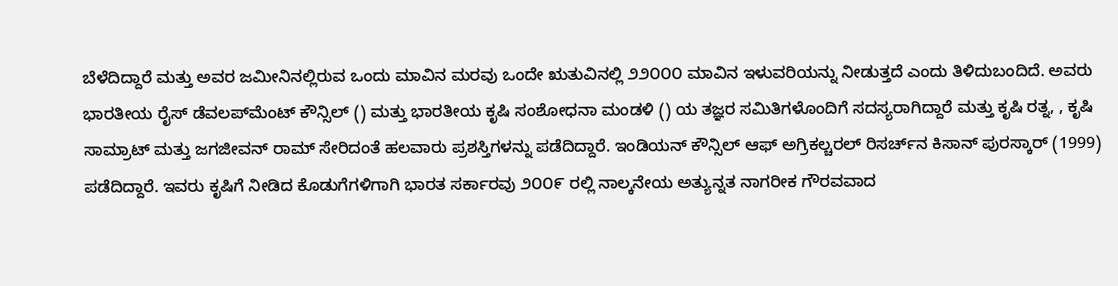ಬೆಳೆದಿದ್ದಾರೆ ಮತ್ತು ಅವರ ಜಮೀನಿನಲ್ಲಿರುವ ಒಂದು ಮಾವಿನ ಮರವು ಒಂದೇ ಋತುವಿನಲ್ಲಿ ೨೨೦೦೦ ಮಾವಿನ ಇಳುವರಿಯನ್ನು ನೀಡುತ್ತದೆ ಎಂದು ತಿಳಿದುಬಂದಿದೆ. ಅವರು ಭಾರತೀಯ ರೈಸ್ ಡೆವಲಪ್‌ಮೆಂಟ್ ಕೌನ್ಸಿಲ್ () ಮತ್ತು ಭಾರತೀಯ ಕೃಷಿ ಸಂಶೋಧನಾ ಮಂಡಳಿ () ಯ ತಜ್ಞರ ಸಮಿತಿಗಳೊಂದಿಗೆ ಸದಸ್ಯರಾಗಿದ್ದಾರೆ ಮತ್ತು ಕೃಷಿ ರತ್ನ, , ಕೃಷಿ ಸಾಮ್ರಾಟ್ ಮತ್ತು ಜಗಜೀವನ್ ರಾಮ್ ಸೇರಿದಂತೆ ಹಲವಾರು ಪ್ರಶಸ್ತಿಗಳನ್ನು ಪಡೆದಿದ್ದಾರೆ. ಇಂಡಿಯನ್ ಕೌನ್ಸಿಲ್ ಆಫ್ ಅಗ್ರಿಕಲ್ಚರಲ್ ರಿಸರ್ಚ್‌ನ ಕಿಸಾನ್ ಪುರಸ್ಕಾರ್ (1999) ಪಡೆದಿದ್ದಾರೆ. ಇವರು ಕೃಷಿಗೆ ನೀಡಿದ ಕೊಡುಗೆಗಳಿಗಾಗಿ ಭಾರತ ಸರ್ಕಾರವು ೨೦೦೯ ರಲ್ಲಿ ನಾಲ್ಕನೇಯ ಅತ್ಯುನ್ನತ ನಾಗರೀಕ ಗೌರವವಾದ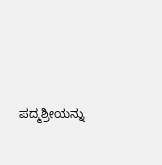ಪದ್ಮಶ್ರೀಯನ್ನು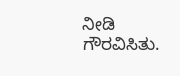ನೀಡಿ ಗೌರವಿಸಿತು.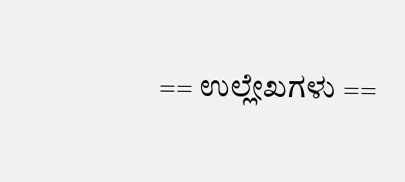== ಉಲ್ಲೇಖಗಳು ==